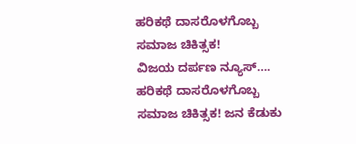ಹರಿಕಥೆ ದಾಸರೊಳಗೊಬ್ಬ ಸಮಾಜ ಚಿಕಿತ್ಸಕ!
ವಿಜಯ ದರ್ಪಣ ನ್ಯೂಸ್…. ಹರಿಕಥೆ ದಾಸರೊಳಗೊಬ್ಬ ಸಮಾಜ ಚಿಕಿತ್ಸಕ! ಜನ ಕೆಡುಕು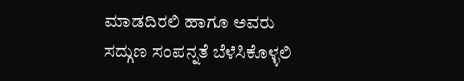ಮಾಡದಿರಲಿ ಹಾಗೂ ಅವರು ಸದ್ಗುಣ ಸಂಪನ್ನತೆ ಬೆಳೆಸಿಕೊಳ್ಳಲಿ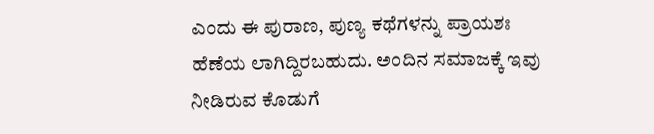ಎಂದು ಈ ಪುರಾಣ, ಪುಣ್ಯ ಕಥೆಗಳನ್ನು ಪ್ರಾಯಶಃ ಹೆಣೆಯ ಲಾಗಿದ್ದಿರಬಹುದು. ಅಂದಿನ ಸಮಾಜಕ್ಕೆ ಇವು ನೀಡಿರುವ ಕೊಡುಗೆ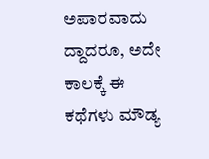ಅಪಾರವಾದು ದ್ದಾದರೂ, ಅದೇ ಕಾಲಕ್ಕೆ ಈ ಕಥೆಗಳು ಮೌಡ್ಯ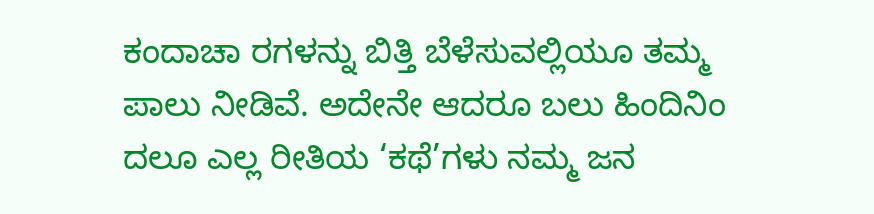ಕಂದಾಚಾ ರಗಳನ್ನು ಬಿತ್ತಿ ಬೆಳೆಸುವಲ್ಲಿಯೂ ತಮ್ಮ ಪಾಲು ನೀಡಿವೆ. ಅದೇನೇ ಆದರೂ ಬಲು ಹಿಂದಿನಿಂ ದಲೂ ಎಲ್ಲ ರೀತಿಯ ‘ಕಥೆ’ಗಳು ನಮ್ಮ ಜನ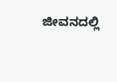ಜೀವನದಲ್ಲಿ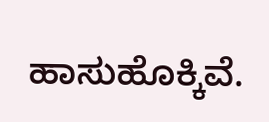ಹಾಸುಹೊಕ್ಕಿವೆ.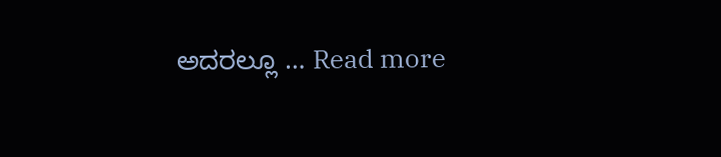ಅದರಲ್ಲೂ … Read more